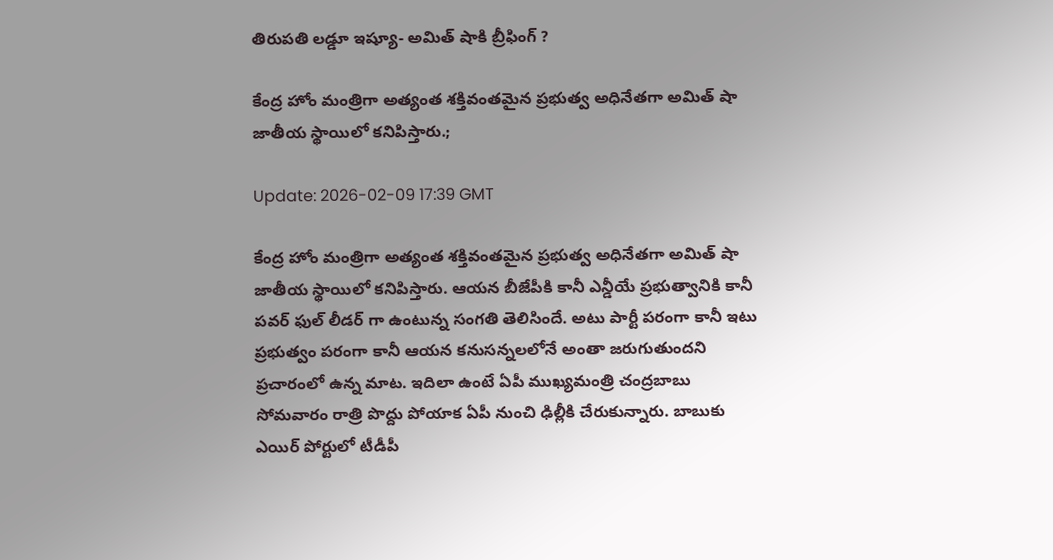తిరుపతి లడ్డూ ఇష్యూ- అమిత్ షాకి బ్రీఫింగ్ ?

కేంద్ర హోం మంత్రిగా అత్యంత శక్తివంతమైన ప్రభుత్వ అధినేతగా అమిత్ షా జాతీయ స్థాయిలో కనిపిస్తారు.;

Update: 2026-02-09 17:39 GMT

కేంద్ర హోం మంత్రిగా అత్యంత శక్తివంతమైన ప్రభుత్వ అధినేతగా అమిత్ షా జాతీయ స్థాయిలో కనిపిస్తారు. ఆయన బీజేపీకి కానీ ఎన్డీయే ప్రభుత్వానికి కానీ పవర్ ఫుల్ లీడర్ గా ఉంటున్న సంగతి తెలిసిందే. అటు పార్టీ పరంగా కానీ ఇటు ప్రభుత్వం పరంగా కానీ ఆయన కనుసన్నలలోనే అంతా జరుగుతుందని ప్రచారంలో ఉన్న మాట. ఇదిలా ఉంటే ఏపీ ముఖ్యమంత్రి చంద్రబాబు సోమవారం రాత్రి పొద్దు పోయాక ఏపీ నుంచి ఢిల్లీకి చేరుకున్నారు. బాబుకు ఎయిర్ పోర్టులో టీడీపీ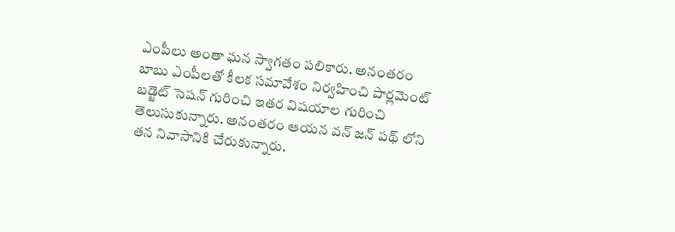ఎంపీలు అంతా ఘన స్వాగతం పలికారు. అనంతరం బాబు ఎంపీలతో కీలక సమావేశం నిర్వహించి పార్లమెంట్ బడ్జెట్ సెషన్ గురించి ఇతర విషయాల గురించి తెలుసుకున్నారు. అనంతరం ఆయన వన్ జన్ పథ్ లోని తన నివాసానికి చేరుకున్నారు.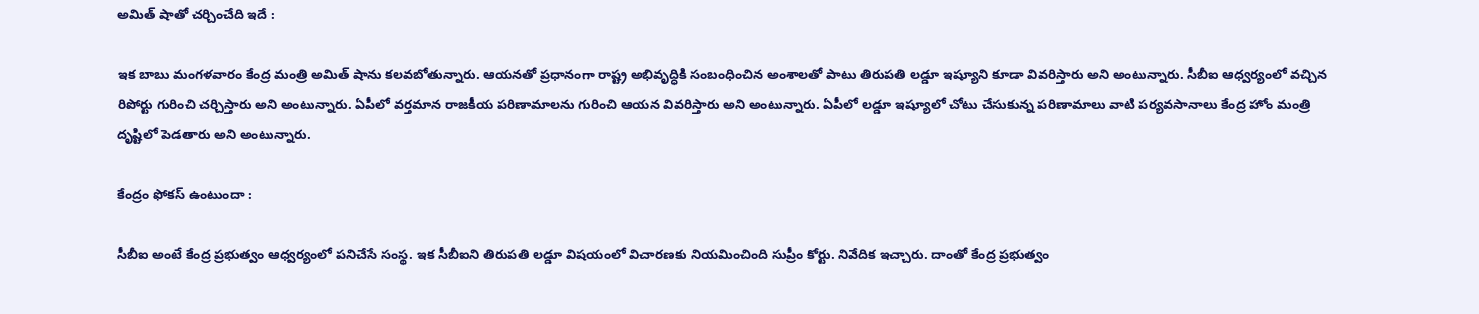అమిత్ షాతో చర్చించేది ఇదే :

ఇక బాబు మంగళవారం కేంద్ర మంత్రి అమిత్ షాను కలవబోతున్నారు. ఆయనతో ప్రధానంగా రాష్ట్ర అభివృద్ధికి సంబంధించిన అంశాలతో పాటు తిరుపతి లడ్డూ ఇష్యూని కూడా వివరిస్తారు అని అంటున్నారు. సీబీఐ ఆధ్వర్యంలో వచ్చిన రిపోర్టు గురించి చర్చిస్తారు అని అంటున్నారు. ఏపీలో వర్తమాన రాజకీయ పరిణామాలను గురించి ఆయన వివరిస్తారు అని అంటున్నారు. ఏపీలో లడ్డూ ఇష్యూలో చోటు చేసుకున్న పరిణామాలు వాటి పర్యవసానాలు కేంద్ర హోం మంత్రి దృష్టిలో పెడతారు అని అంటున్నారు.

కేంద్రం ఫోకస్ ఉంటుందా :

సీబీఐ అంటే కేంద్ర ప్రభుత్వం ఆధ్వర్యంలో పనిచేసే సంస్థ. ఇక సీబీఐని తిరుపతి లడ్డూ విషయంలో విచారణకు నియమించింది సుప్రీం కోర్టు. నివేదిక ఇచ్చారు. దాంతో కేంద్ర ప్రభుత్వం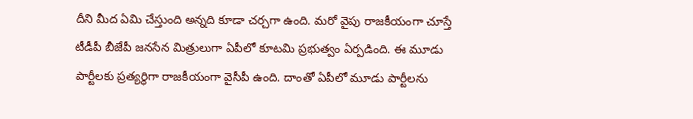దీని మీద ఏమి చేస్తుంది అన్నది కూడా చర్చగా ఉంది. మరో వైపు రాజకీయంగా చూస్తే టీడీపీ బీజేపీ జనసేన మిత్రులుగా ఏపీలో కూటమి ప్రభుత్వం ఏర్పడింది. ఈ మూడు పార్టీలకు ప్రత్యర్థిగా రాజకీయంగా వైసీపీ ఉంది. దాంతో ఏపీలో మూడు పార్టీలను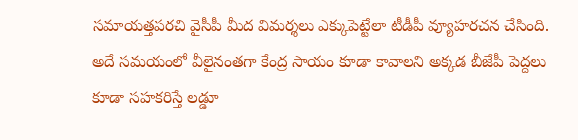సమాయత్తపరచి వైసీపీ మీద విమర్శలు ఎక్కుపెట్టేలా టీడీపీ వ్యూహరచన చేసింది. అదే సమయంలో వీలైనంతగా కేంద్ర సాయం కూడా కావాలని అక్కడ బీజేపీ పెద్దలు కూడా సహకరిస్తే లడ్డూ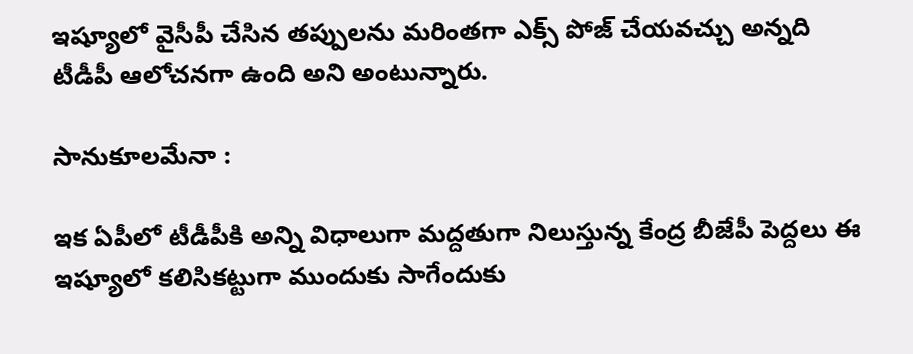ఇష్యూలో వైసీపీ చేసిన తప్పులను మరింతగా ఎక్స్ పోజ్ చేయవచ్చు అన్నది టీడీపీ ఆలోచనగా ఉంది అని అంటున్నారు.

సానుకూలమేనా :

ఇక ఏపీలో టీడీపీకి అన్ని విధాలుగా మద్దతుగా నిలుస్తున్న కేంద్ర బీజేపీ పెద్దలు ఈ ఇష్యూలో కలిసికట్టుగా ముందుకు సాగేందుకు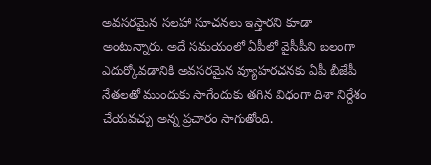అవసరమైన సలహా సూచనలు ఇస్తారని కూడా అంటున్నారు. అదే సమయంలో ఏపీలో వైసీపీని బలంగా ఎదుర్కోవడానికి అవసరమైన వ్యూహరచనకు ఏపీ బీజేపీ నేతలతో ముందుకు సాగేందుకు తగిన విధంగా దిశా నిర్దేశం చేయవచ్చు అన్న ప్రచారం సాగుతోంది.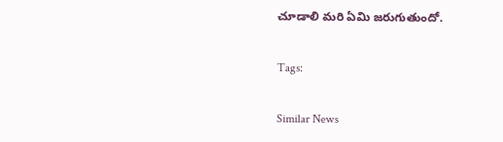చూడాలి మరి ఏమి జరుగుతుందో.

Tags:

Similar News